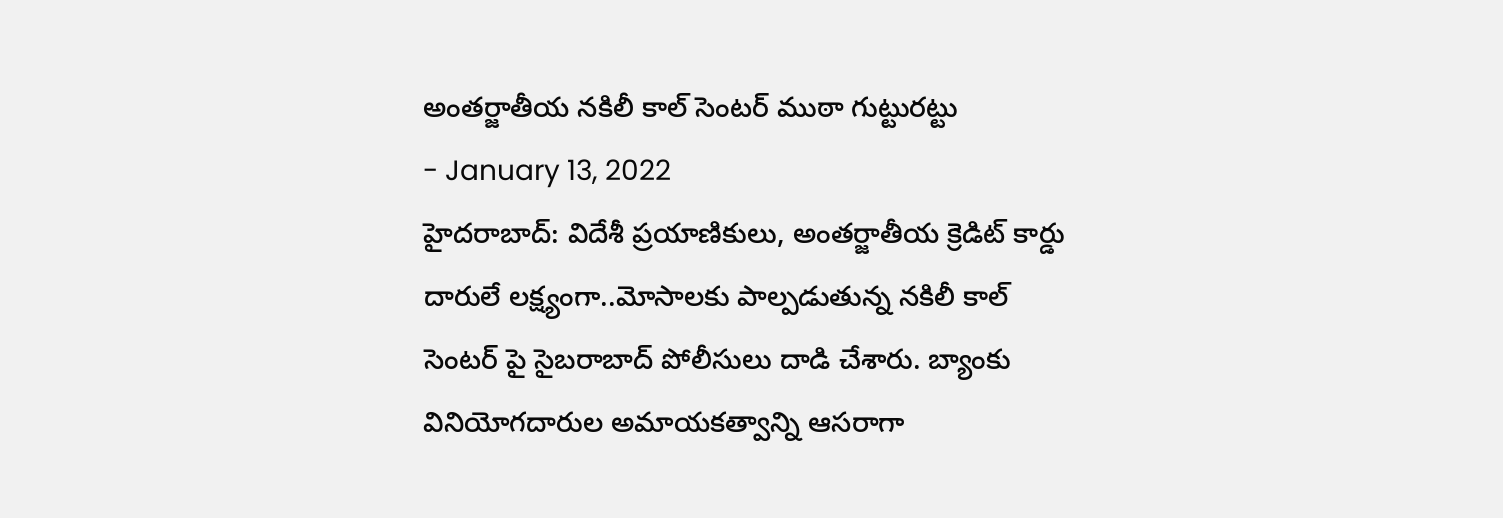అంతర్జాతీయ నకిలీ కాల్ సెంటర్ ముఠా గుట్టురట్టు
- January 13, 2022
హైదరాబాద్: విదేశీ ప్రయాణికులు, అంతర్జాతీయ క్రెడిట్ కార్డు దారులే లక్ష్యంగా..మోసాలకు పాల్పడుతున్న నకిలీ కాల్ సెంటర్ పై సైబరాబాద్ పోలీసులు దాడి చేశారు. బ్యాంకు వినియోగదారుల అమాయకత్వాన్ని ఆసరాగా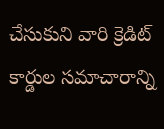చేసుకుని వారి క్రెడిట్ కార్డుల సమాచారాన్ని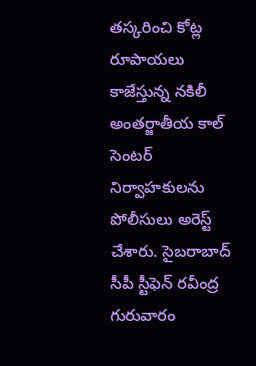తస్కరించి కోట్ల రూపాయలు కాజేస్తున్న నకిలీ అంతర్జాతీయ కాల్ సెంటర్ నిర్వాహకులను పోలీసులు అరెస్ట్ చేశారు. సైబరాబాద్ సీపీ స్టీఫెన్ రవీంద్ర గురువారం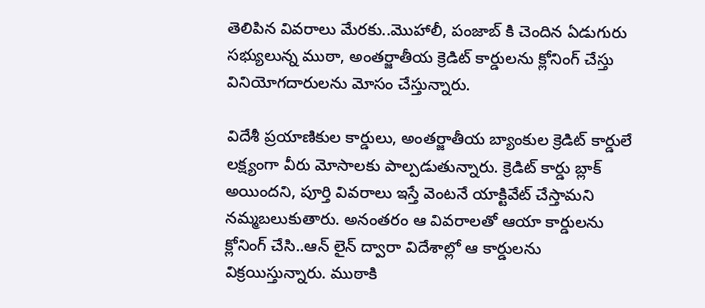తెలిపిన వివరాలు మేరకు..మొహాలీ, పంజాబ్ కి చెందిన ఏడుగురు సభ్యులున్న ముఠా, అంతర్జాతీయ క్రెడిట్ కార్డులను క్లోనింగ్ చేస్తు వినియోగదారులను మోసం చేస్తున్నారు.

విదేశీ ప్రయాణికుల కార్డులు, అంతర్జాతీయ బ్యాంకుల క్రెడిట్ కార్డులే లక్ష్యంగా వీరు మోసాలకు పాల్పడుతున్నారు. క్రెడిట్ కార్డు బ్లాక్ అయిందని, పూర్తి వివరాలు ఇస్తే వెంటనే యాక్టివేట్ చేస్తామని నమ్మబలుకుతారు. అనంతరం ఆ వివరాలతో ఆయా కార్డులను క్లోనింగ్ చేసి..ఆన్ లైన్ ద్వారా విదేశాల్లో ఆ కార్డులను విక్రయిస్తున్నారు. ముఠాకి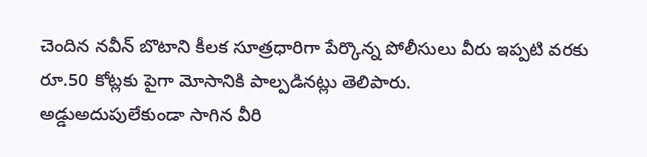చెందిన నవీన్ బొటాని కీలక సూత్రధారిగా పేర్కొన్న పోలీసులు వీరు ఇప్పటి వరకు రూ.50 కోట్లకు పైగా మోసానికి పాల్పడినట్లు తెలిపారు.
అడ్డుఅదుపులేకుండా సాగిన వీరి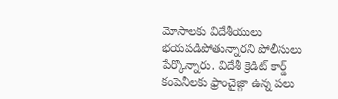మోసాలకు విదేశీయులు భయపడిపోతున్నారని పోలీసులు పేర్కొన్నారు. విదేశీ క్రెడిట్ కార్డ్ కంపెనీలకు ఫ్రాంచైజ్గా ఉన్న పలు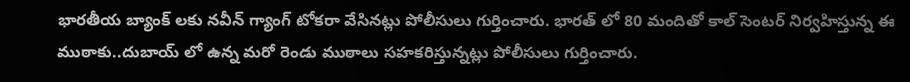భారతీయ బ్యాంక్ లకు నవీన్ గ్యాంగ్ టోకరా వేసినట్లు పోలీసులు గుర్తించారు. భారత్ లో 80 మందితో కాల్ సెంటర్ నిర్వహిస్తున్న ఈ ముఠాకు..దుబాయ్ లో ఉన్న మరో రెండు ముఠాలు సహకరిస్తున్నట్లు పోలీసులు గుర్తించారు.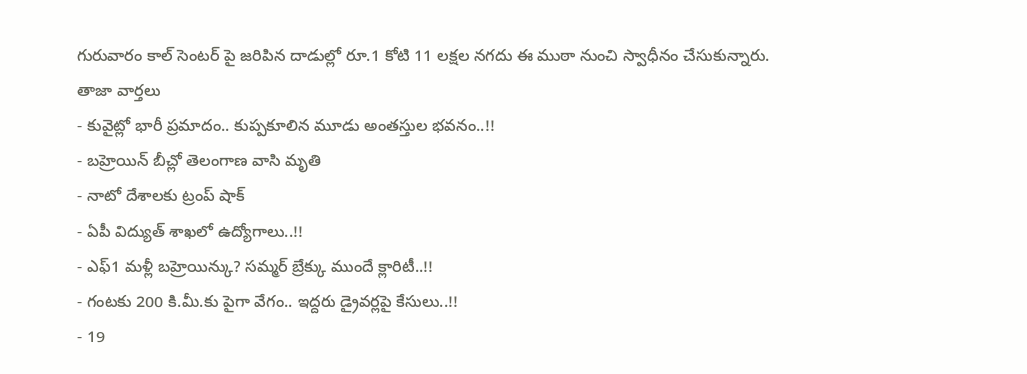గురువారం కాల్ సెంటర్ పై జరిపిన దాడుల్లో రూ.1 కోటి 11 లక్షల నగదు ఈ ముఠా నుంచి స్వాధీనం చేసుకున్నారు.
తాజా వార్తలు
- కువైట్లో భారీ ప్రమాదం.. కుప్పకూలిన మూడు అంతస్తుల భవనం..!!
- బహ్రెయిన్ బీచ్లో తెలంగాణ వాసి మృతి
- నాటో దేశాలకు ట్రంప్ షాక్
- ఏపీ విద్యుత్ శాఖలో ఉద్యోగాలు..!!
- ఎఫ్1 మళ్లీ బహ్రెయిన్కు? సమ్మర్ బ్రేక్కు ముందే క్లారిటీ..!!
- గంటకు 200 కి.మీ.కు పైగా వేగం.. ఇద్దరు డ్రైవర్లపై కేసులు..!!
- 19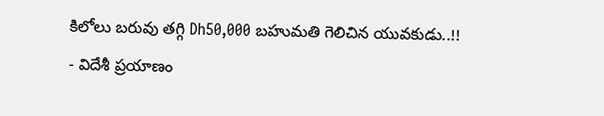కిలోలు బరువు తగ్గి Dh50,000 బహుమతి గెలిచిన యువకుడు..!!
- విదేశీ ప్రయాణం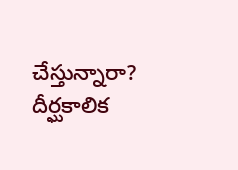చేస్తున్నారా? దీర్ఘకాలిక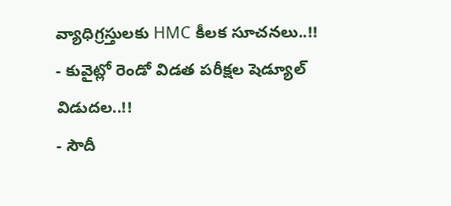వ్యాధిగ్రస్తులకు HMC కీలక సూచనలు..!!
- కువైట్లో రెండో విడత పరీక్షల షెడ్యూల్ విడుదల..!!
- సౌదీ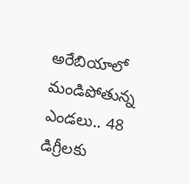అరేబియాలో మండిపోతున్న ఎండలు.. 48 డిగ్రీలకు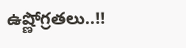ఉష్ణోగ్రతలు..!!